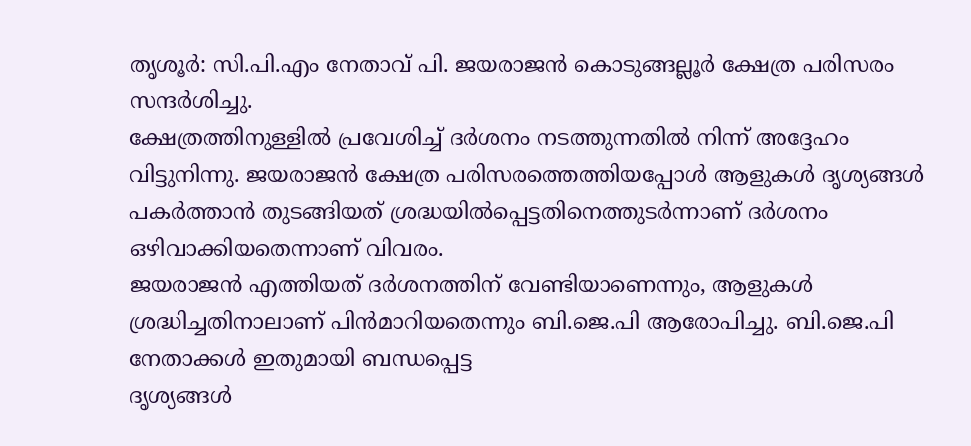തൃശൂർ: സി.പി.എം നേതാവ് പി. ജയരാജൻ കൊടുങ്ങല്ലൂർ ക്ഷേത്ര പരിസരം സന്ദർശിച്ചു.
ക്ഷേത്രത്തിനുള്ളിൽ പ്രവേശിച്ച് ദർശനം നടത്തുന്നതിൽ നിന്ന് അദ്ദേഹം വിട്ടുനിന്നു. ജയരാജൻ ക്ഷേത്ര പരിസരത്തെത്തിയപ്പോൾ ആളുകൾ ദൃശ്യങ്ങൾ പകർത്താൻ തുടങ്ങിയത് ശ്രദ്ധയിൽപ്പെട്ടതിനെത്തുടർന്നാണ് ദർശനം ഒഴിവാക്കിയതെന്നാണ് വിവരം.
ജയരാജൻ എത്തിയത് ദർശനത്തിന് വേണ്ടിയാണെന്നും, ആളുകൾ ശ്രദ്ധിച്ചതിനാലാണ് പിൻമാറിയതെന്നും ബി.ജെ.പി ആരോപിച്ചു. ബി.ജെ.പി നേതാക്കൾ ഇതുമായി ബന്ധപ്പെട്ട
ദൃശ്യങ്ങൾ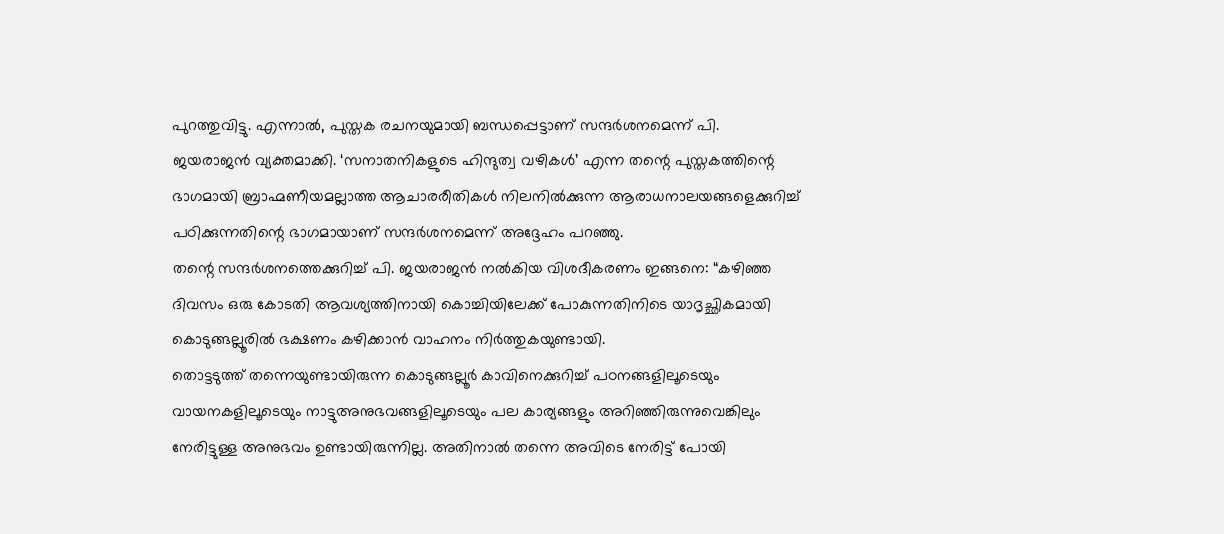പുറത്തുവിട്ടു. എന്നാൽ, പുസ്തക രചനയുമായി ബന്ധപ്പെട്ടാണ് സന്ദർശനമെന്ന് പി.
ജയരാജൻ വ്യക്തമാക്കി. ‘സനാതനികളുടെ ഹിന്ദുത്വ വഴികൾ’ എന്ന തന്റെ പുസ്തകത്തിന്റെ ഭാഗമായി ബ്രാഹ്മണീയമല്ലാത്ത ആചാരരീതികൾ നിലനിൽക്കുന്ന ആരാധനാലയങ്ങളെക്കുറിച്ച് പഠിക്കുന്നതിന്റെ ഭാഗമായാണ് സന്ദർശനമെന്ന് അദ്ദേഹം പറഞ്ഞു.
തന്റെ സന്ദർശനത്തെക്കുറിച്ച് പി. ജയരാജൻ നൽകിയ വിശദീകരണം ഇങ്ങനെ: “കഴിഞ്ഞ ദിവസം ഒരു കോടതി ആവശ്യത്തിനായി കൊച്ചിയിലേക്ക് പോകുന്നതിനിടെ യാദൃച്ഛികമായി കൊടുങ്ങല്ലൂരിൽ ഭക്ഷണം കഴിക്കാൻ വാഹനം നിർത്തുകയുണ്ടായി.
തൊട്ടടുത്ത് തന്നെയുണ്ടായിരുന്ന കൊടുങ്ങല്ലൂർ കാവിനെക്കുറിച്ച് പഠനങ്ങളിലൂടെയും വായനകളിലൂടെയും നാട്ടുഅനുഭവങ്ങളിലൂടെയും പല കാര്യങ്ങളും അറിഞ്ഞിരുന്നുവെങ്കിലും നേരിട്ടുള്ള അനുഭവം ഉണ്ടായിരുന്നില്ല. അതിനാൽ തന്നെ അവിടെ നേരിട്ട് പോയി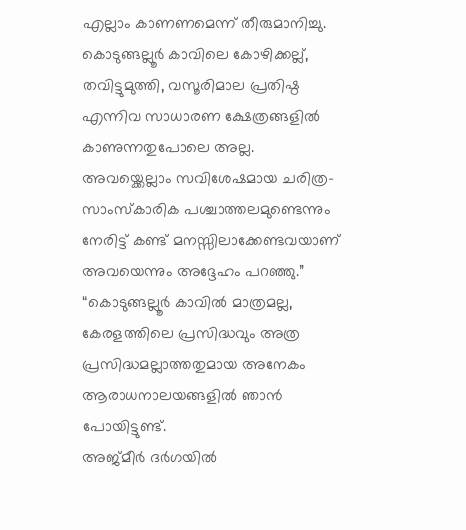എല്ലാം കാണണമെന്ന് തീരുമാനിച്ചു.
കൊടുങ്ങല്ലൂർ കാവിലെ കോഴിക്കല്ല്, തവിട്ടുമുത്തി, വസൂരിമാല പ്രതിഷ്ഠ എന്നിവ സാധാരണ ക്ഷേത്രങ്ങളിൽ കാണുന്നതുപോലെ അല്ല. അവയ്ക്കെല്ലാം സവിശേഷമായ ചരിത്ര-സാംസ്കാരിക പശ്ചാത്തലമുണ്ടെന്നും നേരിട്ട് കണ്ട് മനസ്സിലാക്കേണ്ടവയാണ് അവയെന്നും അദ്ദേഹം പറഞ്ഞു.” “കൊടുങ്ങല്ലൂർ കാവിൽ മാത്രമല്ല, കേരളത്തിലെ പ്രസിദ്ധവും അത്ര പ്രസിദ്ധമല്ലാത്തതുമായ അനേകം ആരാധനാലയങ്ങളിൽ ഞാൻ പോയിട്ടുണ്ട്.
അജ്മീർ ദർഗയിൽ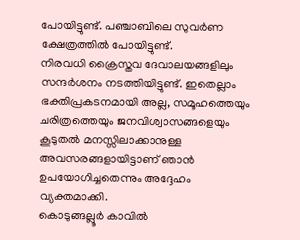പോയിട്ടുണ്ട്. പഞ്ചാബിലെ സുവർണ ക്ഷേത്രത്തിൽ പോയിട്ടുണ്ട്.
നിരവധി ക്രൈസ്തവ ദേവാലയങ്ങളിലും സന്ദർശനം നടത്തിയിട്ടുണ്ട്. ഇതെല്ലാം ഭക്തിപ്രകടനമായി അല്ല, സമൂഹത്തെയും ചരിത്രത്തെയും ജനവിശ്വാസങ്ങളെയും കൂടുതൽ മനസ്സിലാക്കാനുള്ള അവസരങ്ങളായിട്ടാണ് ഞാൻ ഉപയോഗിച്ചതെന്നും അദ്ദേഹം വ്യക്തമാക്കി.
കൊടുങ്ങല്ലൂർ കാവിൽ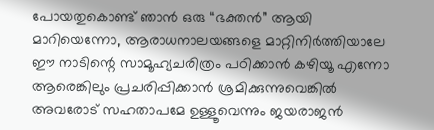പോയതുകൊണ്ട് ഞാൻ ഒരു “ഭക്തൻ” ആയി മാറിയെന്നോ, ആരാധനാലയങ്ങളെ മാറ്റിനിർത്തിയാലേ ഈ നാടിന്റെ സാമൂഹ്യചരിത്രം പഠിക്കാൻ കഴിയൂ എന്നോ ആരെങ്കിലും പ്രചരിപ്പിക്കാൻ ശ്രമിക്കുന്നുവെങ്കിൽ അവരോട് സഹതാപമേ ഉള്ളൂവെന്നും ജയരാജൻ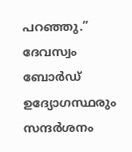പറഞ്ഞു.” ദേവസ്വം ബോർഡ് ഉദ്യോഗസ്ഥരും സന്ദർശനം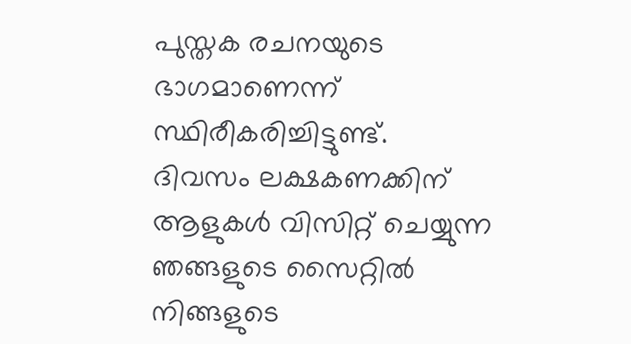പുസ്തക രചനയുടെ ഭാഗമാണെന്ന് സ്ഥിരീകരിച്ചിട്ടുണ്ട്.
ദിവസം ലക്ഷകണക്കിന് ആളുകൾ വിസിറ്റ് ചെയ്യുന്ന ഞങ്ങളുടെ സൈറ്റിൽ നിങ്ങളുടെ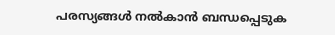പരസ്യങ്ങൾ നൽകാൻ ബന്ധപ്പെടുക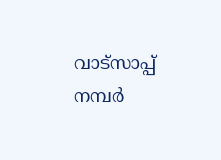വാട്സാപ്പ് നമ്പർ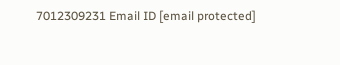7012309231 Email ID [email protected]